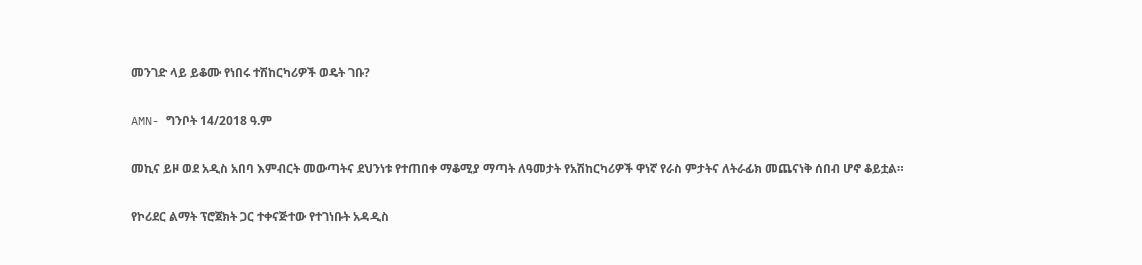መንገድ ላይ ይቆሙ የነበሩ ተሽከርካሪዎች ወዴት ገቡ?

AMN- ግንቦት 14/2018 ዓ.ም

መኪና ይዞ ወደ አዲስ አበባ እምብርት መውጣትና ደህንነቱ የተጠበቀ ማቆሚያ ማጣት ለዓመታት የአሽከርካሪዎች ዋነኛ የራስ ምታትና ለትራፊክ መጨናነቅ ሰበብ ሆኖ ቆይቷል።

የኮሪደር ልማት ፕሮጀክት ጋር ተቀናጅተው የተገነቡት አዳዲስ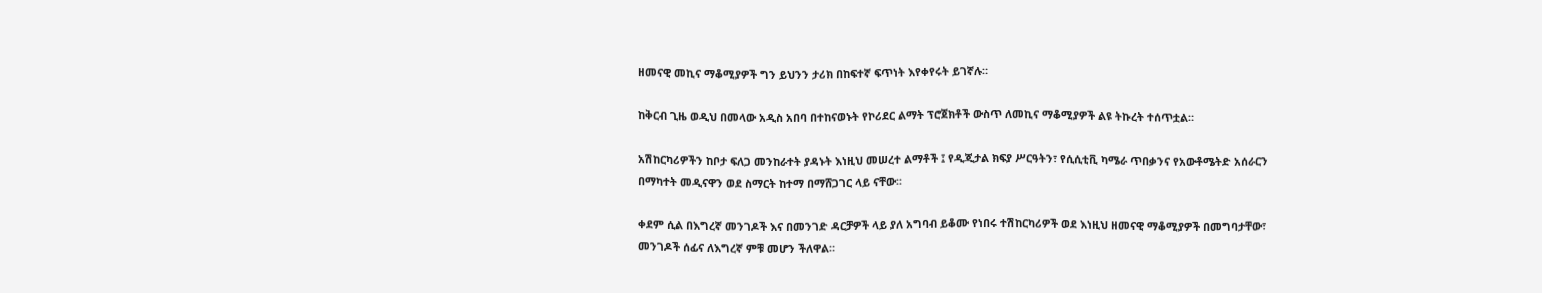ዘመናዊ መኪና ማቆሚያዎች ግን ይህንን ታሪክ በከፍተኛ ፍጥነት እየቀየሩት ይገኛሉ።

ከቅርብ ጊዜ ወዲህ በመላው አዲስ አበባ በተከናወኑት የኮሪደር ልማት ፕሮጀክቶች ውስጥ ለመኪና ማቆሚያዎች ልዩ ትኩረት ተሰጥቷል።

አሽከርካሪዎችን ከቦታ ፍለጋ መንከራተት ያዳኑት እነዚህ መሠረተ ልማቶች ፤ የዲጂታል ክፍያ ሥርዓትን፣ የሲሲቲቪ ካሜራ ጥበቃንና የአውቶሜትድ አሰራርን በማካተት መዲናዋን ወደ ስማርት ከተማ በማሸጋገር ላይ ናቸው፡፡

ቀደም ሲል በእግረኛ መንገዶች እና በመንገድ ዳርቻዎች ላይ ያለ አግባብ ይቆሙ የነበሩ ተሽከርካሪዎች ወደ እነዚህ ዘመናዊ ማቆሚያዎች በመግባታቸው፣ መንገዶች ሰፊና ለእግረኛ ምቹ መሆን ችለዋል።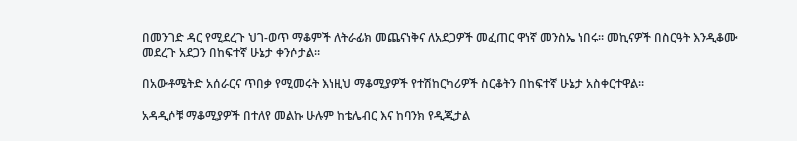በመንገድ ዳር የሚደረጉ ህገ-ወጥ ማቆምች ለትራፊክ መጨናነቅና ለአደጋዎች መፈጠር ዋነኛ መንስኤ ነበሩ። መኪናዎች በስርዓት እንዲቆሙ መደረጉ አደጋን በከፍተኛ ሁኔታ ቀንሶታል።

በአውቶሜትድ አሰራርና ጥበቃ የሚመሩት እነዚህ ማቆሚያዎች የተሽከርካሪዎች ስርቆትን በከፍተኛ ሁኔታ አስቀርተዋል።

አዳዲሶቹ ማቆሚያዎች በተለየ መልኩ ሁሉም ከቴሌብር እና ከባንክ የዲጂታል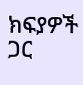ክፍያዎች ጋር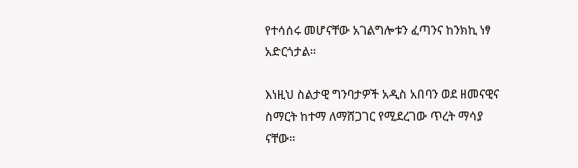የተሳሰሩ መሆናቸው አገልግሎቱን ፈጣንና ከንክኪ ነፃ አድርጎታል።

እነዚህ ስልታዊ ግንባታዎች አዲስ አበባን ወደ ዘመናዊና ስማርት ከተማ ለማሸጋገር የሚደረገው ጥረት ማሳያ ናቸው።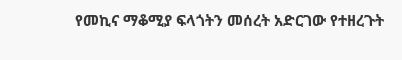የመኪና ማቆሚያ ፍላጎትን መሰረት አድርገው የተዘረጉት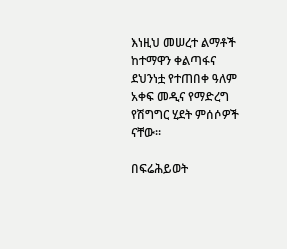እነዚህ መሠረተ ልማቶች ከተማዋን ቀልጣፋና ደህንነቷ የተጠበቀ ዓለም አቀፍ መዲና የማድረግ የሽግግር ሂደት ምሰሶዎች ናቸው።

በፍሬሕይወት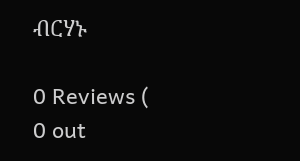ብርሃኑ

0 Reviews ( 0 out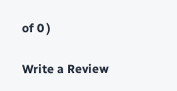of 0 )

Write a Review